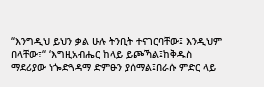“እንግዲህ ይህን ቃል ሁሉ ትንቢት ተናገርባቸው፤ እንዲህም በላቸው፣“ ‘እግዚአብሔር ከላይ ይጮኻል፤ከቅዱስ ማደሪያው ነጐድጓዳማ ድምፁን ያሰማል፤በራሱ ምድር ላይ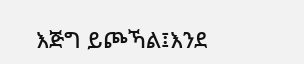እጅግ ይጮኻል፤እንደ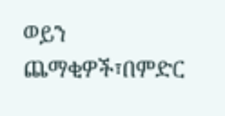ወይን ጨማቂዎች፣በምድር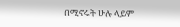በሚኖሩት ሁሉ ላይም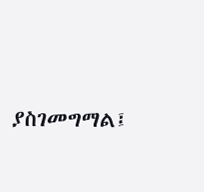ያስገመግማል፤